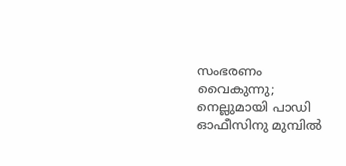സംഭരണം വൈകുന്നു; നെല്ലുമായി പാഡി ഓഫീസിനു മുമ്പില്‍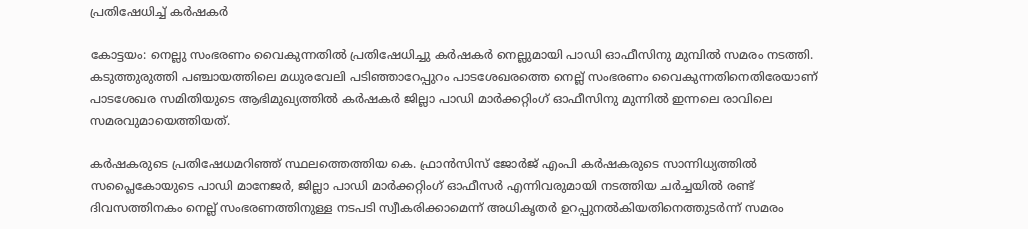പ്രതിഷേധിച്ച് കർഷകർ

കോട്ടയം: നെല്ലു സംഭരണം വൈകുന്നതില്‍ പ്രതിഷേധിച്ചു കര്‍ഷകര്‍ നെല്ലുമായി പാഡി ഓഫീസിനു മുമ്പില്‍ സമരം നടത്തി. കടുത്തുരുത്തി പഞ്ചായത്തിലെ മധുരവേലി പടിഞ്ഞാറേപ്പുറം പാടശേഖരത്തെ നെല്ല് സംഭരണം വൈകുന്നതിനെതിരേയാണ് പാടശേഖര സമിതിയുടെ ആഭിമുഖ്യത്തില്‍ കര്‍ഷകര്‍ ജില്ലാ പാഡി മാര്‍ക്കറ്റിംഗ് ഓഫീസിനു മുന്നില്‍ ഇന്നലെ രാവിലെ സമരവുമായെത്തിയത്.

കര്‍ഷകരുടെ പ്രതിഷേധമറിഞ്ഞ് സ്ഥലത്തെത്തിയ കെ. ഫ്രാന്‍സിസ് ജോര്‍ജ് എംപി കര്‍ഷകരുടെ സാന്നിധ്യത്തില്‍ സപ്ലൈകോയുടെ പാഡി മാനേജര്‍, ജില്ലാ പാഡി മാര്‍ക്കറ്റിംഗ് ഓഫീസര്‍ എന്നിവരുമായി നടത്തിയ ചര്‍ച്ചയില്‍ രണ്ട് ദിവസത്തിനകം നെല്ല് സംഭരണത്തിനുള്ള നടപടി സ്വീകരിക്കാമെന്ന് അധികൃതര്‍ ഉറപ്പുനല്‍കിയതിനെത്തുടര്‍ന്ന് സമരം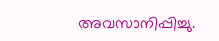അവസാനിപ്പിച്ചു.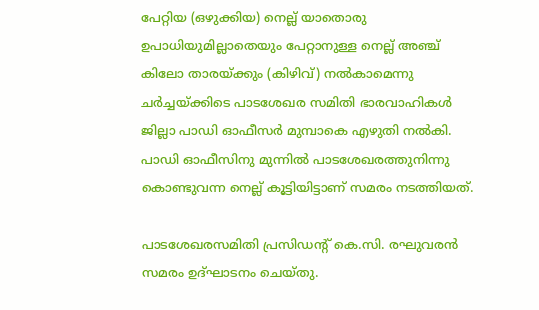പേറ്റിയ (ഒഴുക്കിയ) നെല്ല് യാതൊരു ഉപാധിയുമില്ലാതെയും പേറ്റാനുള്ള നെല്ല് അഞ്ച് കിലോ താരയ്ക്കും (കിഴിവ്) നല്‍കാമെന്നു ചര്‍ച്ചയ്ക്കിടെ പാടശേഖര സമിതി ഭാരവാഹികള്‍ ജില്ലാ പാഡി ഓഫീസര്‍ മുമ്പാകെ എഴുതി നല്‍കി. പാഡി ഓഫീസിനു മുന്നില്‍ പാടശേഖരത്തുനിന്നു കൊണ്ടുവന്ന നെല്ല് കൂട്ടിയിട്ടാണ് സമരം നടത്തിയത്.

പാടശേഖരസമിതി പ്രസിഡന്‍റ് കെ.സി. രഘുവരന്‍ സമരം ഉദ്ഘാടനം ചെയ്തു.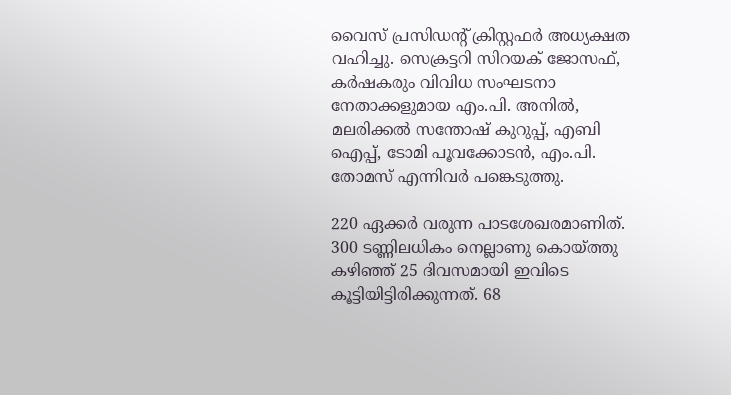വൈസ് പ്രസിഡന്‍റ് ക്രിസ്റ്റഫര്‍ അധ്യക്ഷത വഹിച്ചു. സെക്രട്ടറി സിറയക് ജോസഫ്, കര്‍ഷകരും വിവിധ സംഘടനാ നേതാക്കളുമായ എം.പി. അനില്‍, മലരിക്കല്‍ സന്തോഷ് കുറുപ്പ്, എബി ഐപ്പ്, ടോമി പൂവക്കോടന്‍, എം.പി. തോമസ് എന്നിവര്‍ പങ്കെടുത്തു.

220 ഏക്കര്‍ വരുന്ന പാടശേഖരമാണിത്. 300 ടണ്ണിലധികം നെല്ലാണു കൊയ്ത്തു കഴിഞ്ഞ് 25 ദിവസമായി ഇവിടെ കൂട്ടിയിട്ടിരിക്കുന്നത്. 68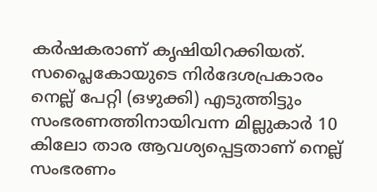കര്‍ഷകരാണ് കൃഷിയിറക്കിയത്. സപ്ലൈകോയുടെ നിര്‍ദേശപ്രകാരം നെല്ല് പേറ്റി (ഒഴുക്കി) എടുത്തിട്ടും സംഭരണത്തിനായിവന്ന മില്ലുകാര്‍ 10 കിലോ താര ആവശ്യപ്പെട്ടതാണ് നെല്ല് സംഭരണം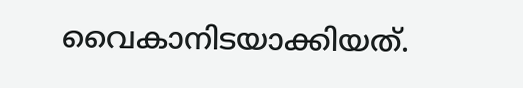വൈകാനിടയാക്കിയത്.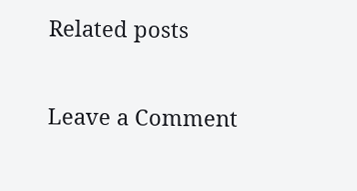Related posts

Leave a Comment